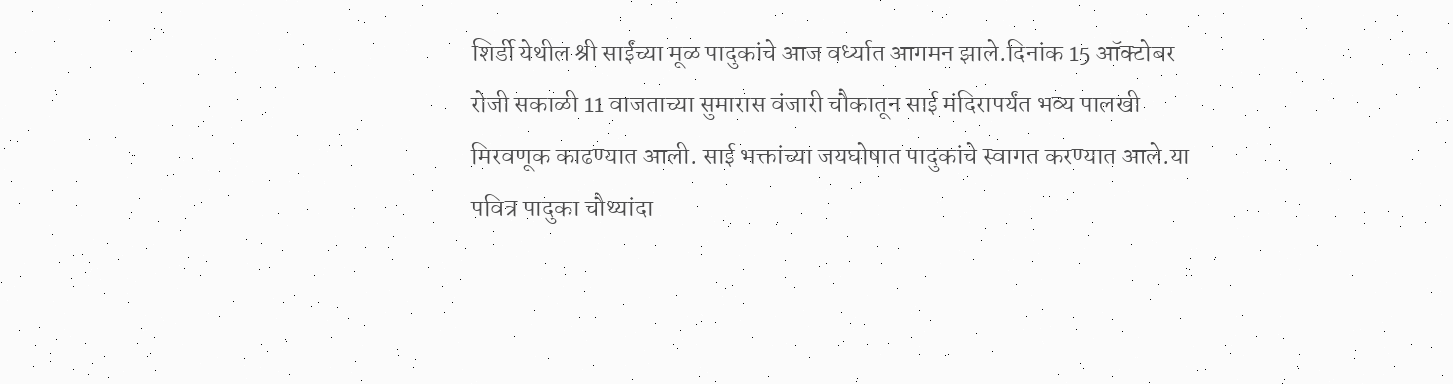शिर्डी येथील श्री साईंच्या मूळ पादुकांचे आज वर्ध्यात आगमन झाले.दिनांक 15 ऑक्टोबर रोजी सकाळी 11 वाजताच्या सुमारास वंजारी चौकातून साई मंदिरापर्यंत भव्य पालखी मिरवणूक काढण्यात आली. साई भक्तांच्या जयघोषात पादुकांचे स्वागत करण्यात आले.या पवित्र पादुका चौथ्यांदा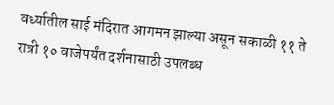वर्ध्यातील साई मंदिरात आगमन झाल्या असून सकाळी ११ ते रात्री १० वाजेपर्यंत दर्शनासाठी उपलब्ध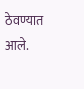ठेवण्यात आले.